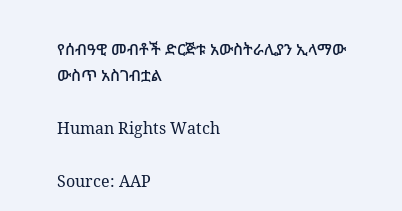የሰብዓዊ መብቶች ድርጅቱ አውስትራሊያን ኢላማው ውስጥ አስገብቷል

Human Rights Watch

Source: AAP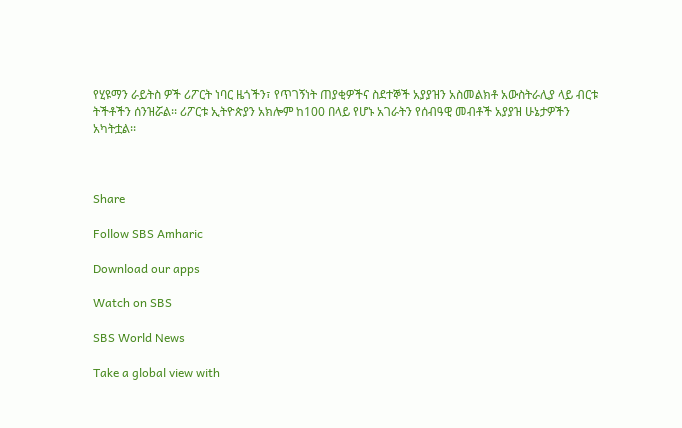የሂዩማን ራይትስ ዎች ሪፖርት ነባር ዜጎችን፣ የጥገኝነት ጠያቂዎችና ስደተኞች አያያዝን አስመልክቶ አውስትራሊያ ላይ ብርቱ ትችቶችን ሰንዝሯል፡፡ ሪፖርቱ ኢትዮጵያን አክሎም ከ100 በላይ የሆኑ አገራትን የሰብዓዊ መብቶች አያያዝ ሁኔታዎችን አካትቷል፡፡



Share

Follow SBS Amharic

Download our apps

Watch on SBS

SBS World News

Take a global view with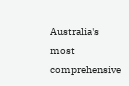Australia's most comprehensive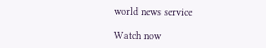world news service

Watch now